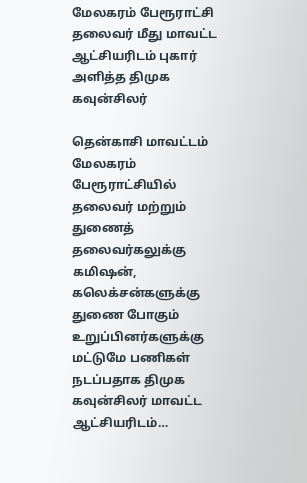மேலகரம் பேரூராட்சி தலைவர் மீது மாவட்ட ஆட்சியரிடம் புகார் அளித்த திமுக கவுன்சிலர்

தென்காசி மாவட்டம் மேலகரம் பேரூராட்சியில் தலைவர் மற்றும் துணைத் தலைவர்கலுக்கு கமிஷன், கலெக்சன்களுக்கு துணை போகும் உறுப்பினர்களுக்கு மட்டுமே பணிகள் நடப்பதாக திமுக கவுன்சிலர் மாவட்ட ஆட்சியரிடம்…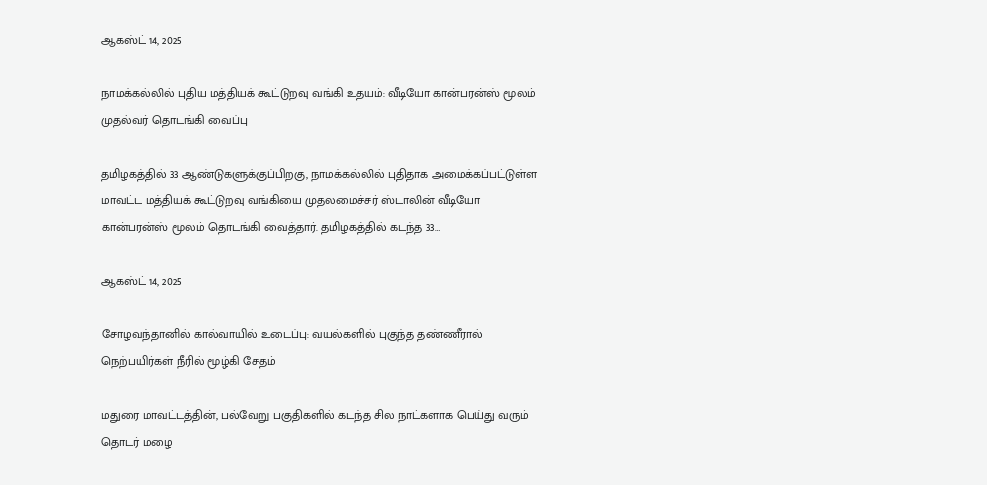ஆகஸ்ட் 14, 2025

நாமக்கல்லில் புதிய மத்தியக் கூட்டுறவு வங்கி உதயம்: வீடியோ கான்பரன்ஸ் மூலம் முதல்வர் தொடங்கி வைப்பு

தமிழகத்தில் 33 ஆண்டுகளுக்குப்பிறகு, நாமக்கல்லில் புதிதாக அமைக்கப்பட்டுள்ள மாவட்ட மத்தியக் கூட்டுறவு வங்கியை முதலமைச்சர் ஸ்டாலின் வீடியோ கான்பரன்ஸ் மூலம் தொடங்கி வைத்தார். தமிழகத்தில் கடந்த 33…

ஆகஸ்ட் 14, 2025

சோழவந்தானில் கால்வாயில் உடைப்பு: வயல்களில் புகுந்த தண்ணீரால் நெற்பயிர்கள் நீரில் மூழ்கி சேதம்

மதுரை மாவட்டத்தின், பல்வேறு பகுதிகளில் கடந்த சில நாட்களாக பெய்து வரும் தொடர் மழை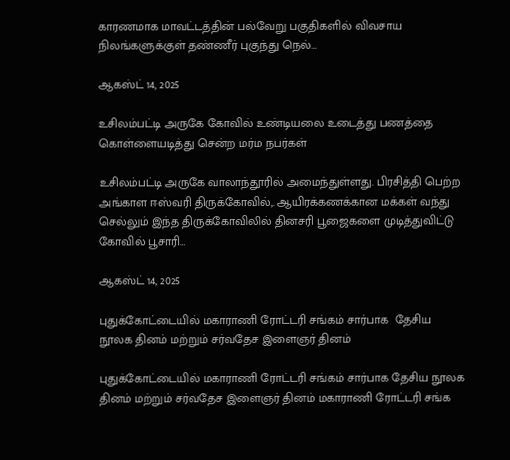காரணமாக மாவட்டத்தின் பல்வேறு பகுதிகளில் விவசாய நிலங்களுக்குள் தண்ணீர் புகுந்து நெல்…

ஆகஸ்ட் 14, 2025

உசிலம்பட்டி அருகே கோவில் உண்டியலை உடைத்து பணத்தை கொள்ளையடித்து சென்ற மர்ம நபர்கள்

உசிலம்பட்டி அருகே வாலாந்தூரில் அமைந்துள்ளது. பிரசித்தி பெற்ற அங்காள ஈஸ்வரி திருக்கோவில்,. ஆயிரக்கணக்கான மக்கள் வந்து செல்லும் இந்த திருக்கோவிலில் தினசரி பூஜைகளை முடித்துவிட்டு கோவில் பூசாரி…

ஆகஸ்ட் 14, 2025

புதுக்கோட்டையில் மகாராணி ரோட்டரி சங்கம் சார்பாக  தேசிய நூலக தினம் மற்றும் சர்வதேச இளைஞர் தினம்

புதுக்கோட்டையில் மகாராணி ரோட்டரி சங்கம் சார்பாக தேசிய நூலக தினம் மற்றும் சர்வதேச இளைஞர் தினம் மகாராணி ரோட்டரி சங்க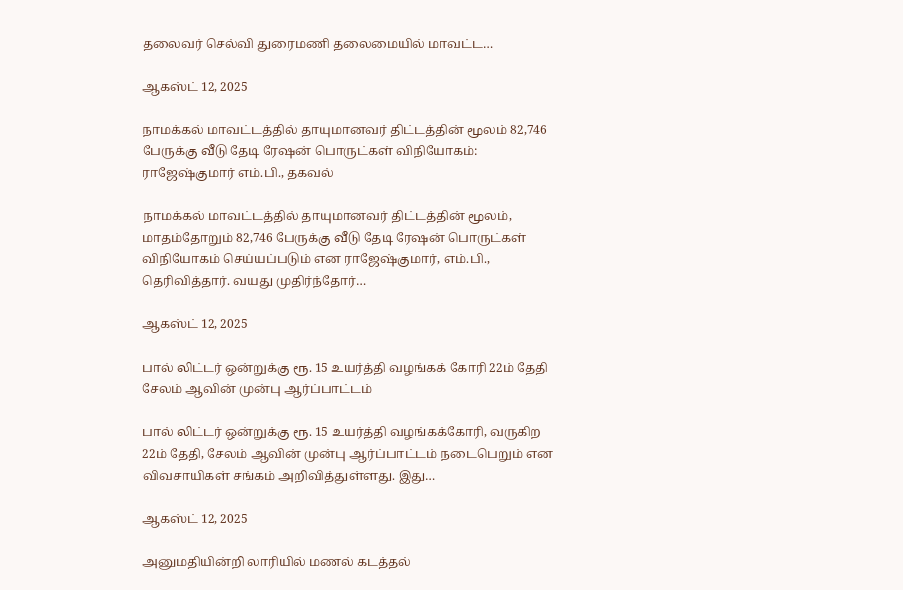தலைவர் செல்வி துரைமணி தலைமையில் மாவட்ட…

ஆகஸ்ட் 12, 2025

நாமக்கல் மாவட்டத்தில் தாயுமானவர் திட்டத்தின் மூலம் 82,746 பேருக்கு வீடு தேடி ரேஷன் பொருட்கள் விநியோகம்: ராஜேஷ்குமார் எம்.பி., தகவல்

நாமக்கல் மாவட்டத்தில் தாயுமானவர் திட்டத்தின் மூலம், மாதம்தோறும் 82,746 பேருக்கு வீடு தேடி ரேஷன் பொருட்கள் விநியோகம் செய்யப்படும் என ராஜேஷ்குமார், எம்.பி., தெரிவித்தார். வயது முதிர்ந்தோர்…

ஆகஸ்ட் 12, 2025

பால் லிட்டர் ஒன்றுக்கு ரூ. 15 உயர்த்தி வழங்கக் கோரி 22ம் தேதி சேலம் ஆவின் முன்பு ஆர்ப்பாட்டம்

பால் லிட்டர் ஒன்றுக்கு ரூ. 15 உயர்த்தி வழங்கக்கோரி, வருகிற 22ம் தேதி, சேலம் ஆவின் முன்பு ஆர்ப்பாட்டம் நடைபெறும் என விவசாயிகள் சங்கம் அறிவித்துள்ளது. இது…

ஆகஸ்ட் 12, 2025

அனுமதியின்றி லாரியில் மணல் கடத்தல்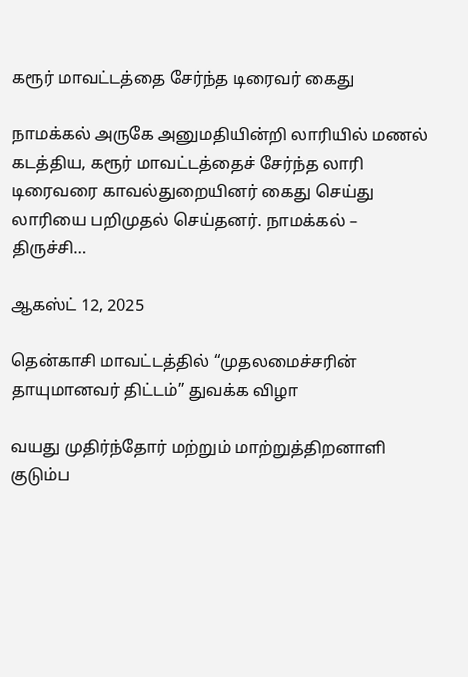கரூர் மாவட்டத்தை சேர்ந்த டிரைவர் கைது

நாமக்கல் அருகே அனுமதியின்றி லாரியில் மணல் கடத்திய, கரூர் மாவட்டத்தைச் சேர்ந்த லாரி டிரைவரை காவல்துறையினர் கைது செய்து லாரியை பறிமுதல் செய்தனர். நாமக்கல் – திருச்சி…

ஆகஸ்ட் 12, 2025

தென்காசி மாவட்டத்தில் “முதலமைச்சரின் தாயுமானவர் திட்டம்” துவக்க விழா

வயது முதிர்ந்தோர் மற்றும் மாற்றுத்திறனாளி குடும்ப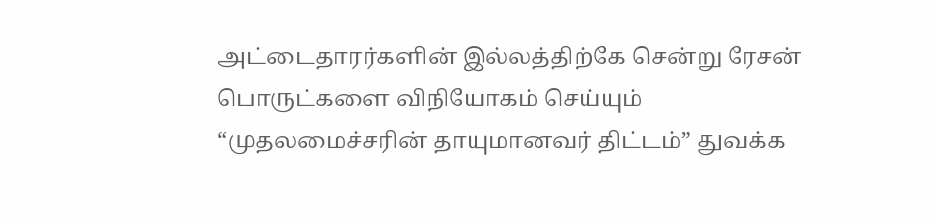அட்டைதாரர்களின் இல்லத்திற்கே சென்று ரேசன் பொருட்களை விநியோகம் செய்யும் “முதலமைச்சரின் தாயுமானவர் திட்டம்” துவக்க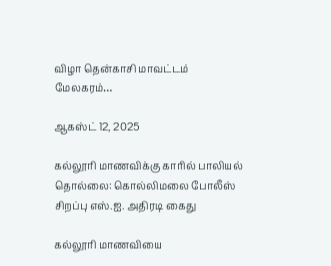விழா தென்காசி மாவட்டம் மேலகரம்…

ஆகஸ்ட் 12, 2025

கல்லூரி மாணவிக்கு காரில் பாலியல் தொல்லை: கொல்லிமலை போலீஸ் சிறப்பு எஸ்.ஐ. அதிரடி கைது

கல்லூரி மாணவியை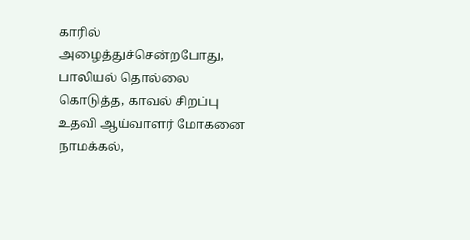காரில் அழைத்துச்சென்றபோது, பாலியல் தொல்லை கொடுத்த, காவல் சிறப்பு உதவி ஆய்வாளர் மோகனை நாமக்கல்,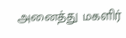அனைத்து மகளிர்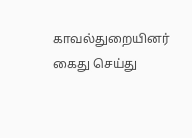காவல்துறையினர் கைது செய்து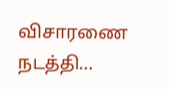விசாரணை நடத்தி…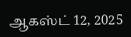ஆகஸ்ட் 12, 2025